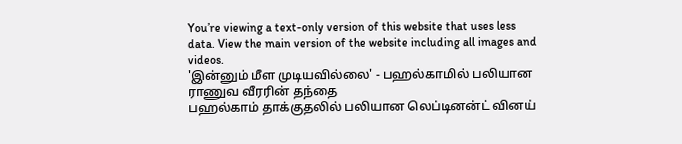You’re viewing a text-only version of this website that uses less data. View the main version of the website including all images and videos.
'இன்னும் மீள முடியவில்லை' - பஹல்காமில் பலியான ராணுவ வீரரின் தந்தை
பஹல்காம் தாக்குதலில் பலியான லெப்டினன்ட் வினய்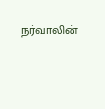நர்வாலின்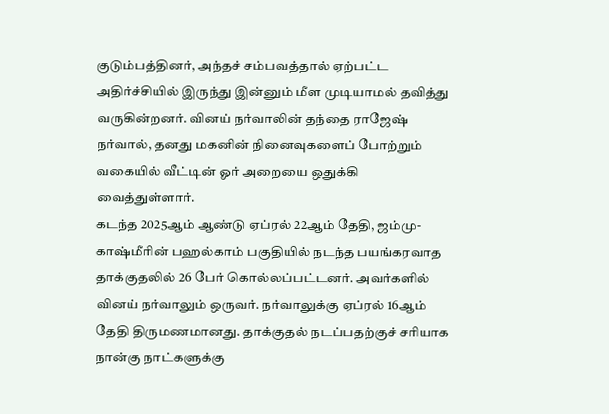குடும்பத்தினர், அந்தச் சம்பவத்தால் ஏற்பட்ட அதிர்ச்சியில் இருந்து இன்னும் மீள முடியாமல் தவித்து வருகின்றனர். வினய் நர்வாலின் தந்தை ராஜேஷ் நர்வால், தனது மகனின் நினைவுகளைப் போற்றும் வகையில் வீட்டின் ஓர் அறையை ஒதுக்கி வைத்துள்ளார்.
கடந்த 2025ஆம் ஆண்டு ஏப்ரல் 22ஆம் தேதி, ஜம்மு-காஷ்மீரின் பஹல்காம் பகுதியில் நடந்த பயங்கரவாத தாக்குதலில் 26 பேர் கொல்லப்பட்டனர். அவர்களில் வினய் நர்வாலும் ஒருவர். நர்வாலுக்கு ஏப்ரல் 16ஆம் தேதி திருமணமானது. தாக்குதல் நடப்பதற்குச் சரியாக நான்கு நாட்களுக்கு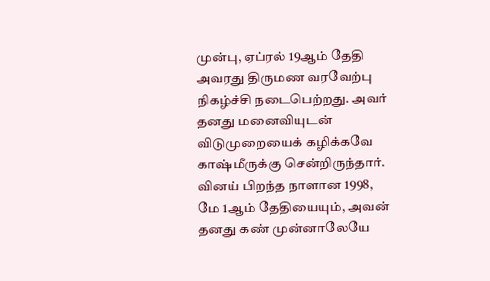முன்பு, ஏப்ரல் 19ஆம் தேதி அவரது திருமண வரவேற்பு நிகழ்ச்சி நடைபெற்றது. அவர் தனது மனைவியுடன் விடுமுறையைக் கழிக்கவே காஷ்மீருக்கு சென்றிருந்தார்.
வினய் பிறந்த நாளான 1998, மே 1ஆம் தேதியையும், அவன் தனது கண் முன்னாலேயே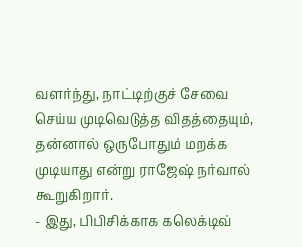வளர்ந்து, நாட்டிற்குச் சேவை செய்ய முடிவெடுத்த விதத்தையும், தன்னால் ஒருபோதும் மறக்க முடியாது என்று ராஜேஷ் நர்வால் கூறுகிறார்.
- இது, பிபிசிக்காக கலெக்டிவ்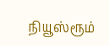நியூஸ்ரூம்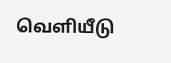வெளியீடு